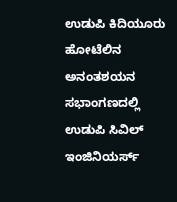ಉಡುಪಿ ಕಿದಿಯೂರು ಹೋಟೆಲಿನ ಅನಂತಶಯನ ಸಭಾಂಗಣದಲ್ಲಿ ಉಡುಪಿ ಸಿವಿಲ್ ಇಂಜಿನಿಯರ್ಸ್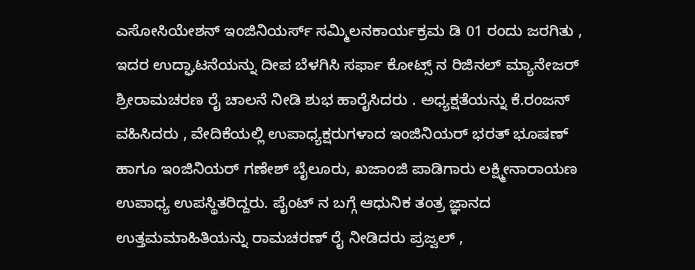ಎಸೋಸಿಯೇಶನ್ ಇಂಜಿನಿಯರ್ಸ್ ಸಮ್ಮಿಲನಕಾರ್ಯಕ್ರಮ ಡಿ 01 ರಂದು ಜರಗಿತು , ಇದರ ಉದ್ಘಾಟನೆಯನ್ನು ದೀಪ ಬೆಳಗಿಸಿ ಸರ್ಫಾ ಕೋಟ್ಸ್ ನ ರಿಜಿನಲ್ ಮ್ಯಾನೇಜರ್ ಶ್ರೀರಾಮಚರಣ ರೈ ಚಾಲನೆ ನೀಡಿ ಶುಭ ಹಾರೈಸಿದರು . ಅಧ್ಯಕ್ಷತೆಯನ್ನು ಕೆ.ರಂಜನ್ ವಹಿಸಿದರು , ವೇದಿಕೆಯಲ್ಲಿ ಉಪಾಧ್ಯಕ್ಷರುಗಳಾದ ಇಂಜಿನಿಯರ್ ಭರತ್ ಭೂಷಣ್ ಹಾಗೂ ಇಂಜಿನಿಯರ್ ಗಣೇಶ್ ಬೈಲೂರು, ಖಜಾಂಜಿ ಪಾಡಿಗಾರು ಲಕ್ಷ್ಮೀನಾರಾಯಣ ಉಪಾಧ್ಯ ಉಪಸ್ಥಿತರಿದ್ದರು. ಪೈಂಟ್ ನ ಬಗ್ಗೆ ಆಧುನಿಕ ತಂತ್ರ ಜ್ಞಾನದ ಉತ್ತಮಮಾಹಿತಿಯನ್ನು ರಾಮಚರಣ್ ರೈ ನೀಡಿದರು ಪ್ರಜ್ವಲ್ ,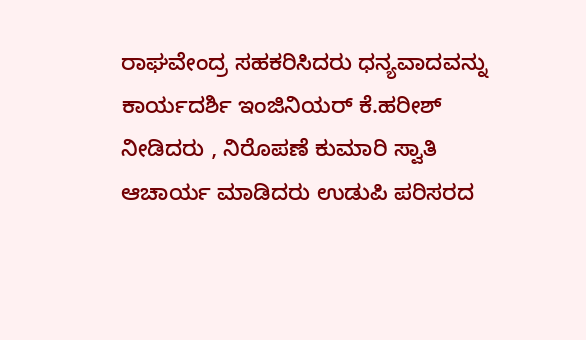ರಾಘವೇಂದ್ರ ಸಹಕರಿಸಿದರು ಧನ್ಯವಾದವನ್ನು ಕಾರ್ಯದರ್ಶಿ ಇಂಜಿನಿಯರ್ ಕೆ.ಹರೀಶ್ ನೀಡಿದರು , ನಿರೊಪಣೆ ಕುಮಾರಿ ಸ್ವಾತಿ ಆಚಾರ್ಯ ಮಾಡಿದರು ಉಡುಪಿ ಪರಿಸರದ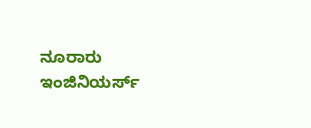ನೂರಾರು ಇಂಜಿನಿಯರ್ಸ್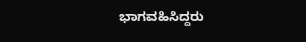ಭಾಗವಹಿಸಿದ್ದರು